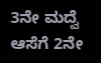3ನೇ ಮದ್ವೆ ಆಸೆಗೆ 2ನೇ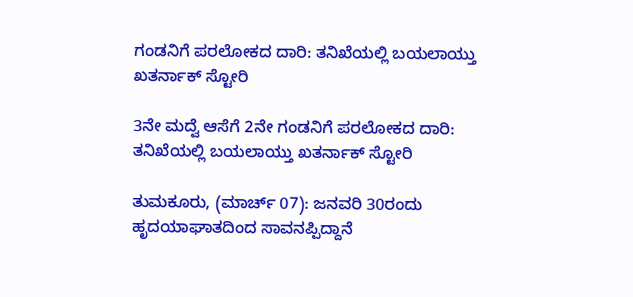ಗಂಡನಿಗೆ ಪರಲೋಕದ ದಾರಿ: ತನಿಖೆಯಲ್ಲಿ ಬಯಲಾಯ್ತು ಖತರ್ನಾಕ್ ಸ್ಟೋರಿ

3ನೇ ಮದ್ವೆ ಆಸೆಗೆ 2ನೇ ಗಂಡನಿಗೆ ಪರಲೋಕದ ದಾರಿ: ತನಿಖೆಯಲ್ಲಿ ಬಯಲಾಯ್ತು ಖತರ್ನಾಕ್ ಸ್ಟೋರಿ

ತುಮಕೂರು, (ಮಾರ್ಚ್ 07): ಜನವರಿ 30ರಂದು ಹೃದಯಾಘಾತದಿಂದ ಸಾವನಪ್ಪಿದ್ದಾನೆ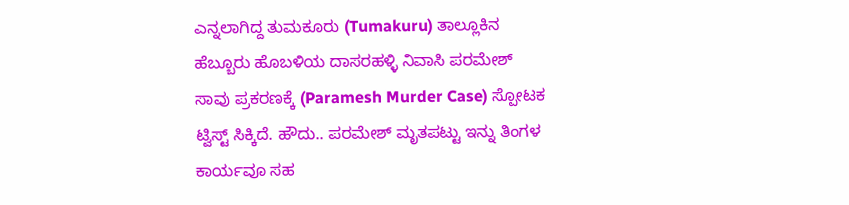ಎನ್ನಲಾಗಿದ್ದ ತುಮಕೂರು (Tumakuru) ತಾಲ್ಲೂಕಿನ ಹೆಬ್ಬೂರು ಹೊಬಳಿಯ ದಾಸರಹಳ್ಳಿ ನಿವಾಸಿ ಪರಮೇಶ್ ಸಾವು ಪ್ರಕರಣಕ್ಕೆ (Paramesh Murder Case) ಸ್ಪೋಟಕ ಟ್ವಿಸ್ಟ್ ಸಿಕ್ಕಿದೆ. ಹೌದು.. ಪರಮೇಶ್ ಮೃತಪಟ್ಟು ಇನ್ನು ತಿಂಗಳ ಕಾರ್ಯವೂ ಸಹ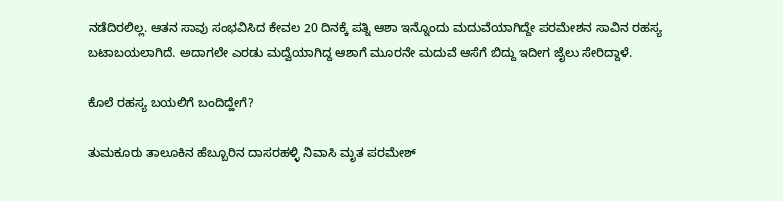ನಡೆದಿರಲಿಲ್ಲ. ಆತನ ಸಾವು ಸಂಭವಿಸಿದ ಕೇವಲ 20 ದಿನಕ್ಕೆ ಪತ್ನಿ ಆಶಾ ಇನ್ನೊಂದು ಮದುವೆಯಾಗಿದ್ದೇ ಪರಮೇಶನ ಸಾವಿನ ರಹಸ್ಯ ಬಟಾಬಯಲಾಗಿದೆ. ಅದಾಗಲೇ ಎರಡು ಮದ್ವೆಯಾಗಿದ್ದ ಆಶಾಗೆ ಮೂರನೇ ಮದುವೆ ಆಸೆಗೆ ಬಿದ್ದು ಇದೀಗ ಜೈಲು ಸೇರಿದ್ದಾಳೆ.

ಕೊಲೆ ರಹಸ್ಯ ಬಯಲಿಗೆ ಬಂದಿದ್ಹೇಗೆ?

ತುಮಕೂರು ತಾಲೂಕಿನ ಹೆಬ್ಬೂರಿನ ದಾಸರಹಳ್ಳಿ ನಿವಾಸಿ ಮೃತ ಪರಮೇಶ್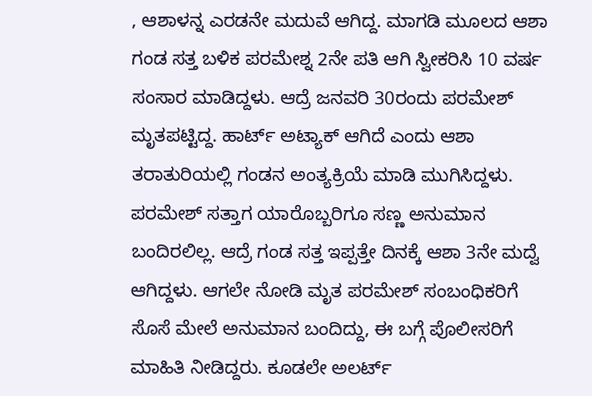, ಆಶಾಳನ್ನ ಎರಡನೇ ಮದುವೆ ಆಗಿದ್ದ. ಮಾಗಡಿ ಮೂಲದ ಆಶಾ ಗಂಡ ಸತ್ತ ಬಳಿಕ ಪರಮೇಶ್ನ 2ನೇ ಪತಿ ಆಗಿ ಸ್ವೀಕರಿಸಿ 10 ವರ್ಷ ಸಂಸಾರ ಮಾಡಿದ್ದಳು. ಆದ್ರೆ ಜನವರಿ 30ರಂದು ಪರಮೇಶ್ ಮೃತಪಟ್ಟಿದ್ದ. ಹಾರ್ಟ್ ಅಟ್ಯಾಕ್ ಆಗಿದೆ ಎಂದು ಆಶಾ ತರಾತುರಿಯಲ್ಲಿ ಗಂಡನ ಅಂತ್ಯಕ್ರಿಯೆ ಮಾಡಿ ಮುಗಿಸಿದ್ದಳು. ಪರಮೇಶ್ ಸತ್ತಾಗ ಯಾರೊಬ್ಬರಿಗೂ ಸಣ್ಣ ಅನುಮಾನ ಬಂದಿರಲಿಲ್ಲ. ಆದ್ರೆ ಗಂಡ ಸತ್ತ ಇಪ್ಪತ್ತೇ ದಿನಕ್ಕೆ ಆಶಾ 3ನೇ ಮದ್ವೆ ಆಗಿದ್ದಳು. ಆಗಲೇ ನೋಡಿ ಮೃತ ಪರಮೇಶ್ ಸಂಬಂಧಿಕರಿಗೆ ಸೊಸೆ ಮೇಲೆ ಅನುಮಾನ ಬಂದಿದ್ದು, ಈ ಬಗ್ಗೆ ಪೊಲೀಸರಿಗೆ ಮಾಹಿತಿ ನೀಡಿದ್ದರು. ಕೂಡಲೇ ಅಲರ್ಟ್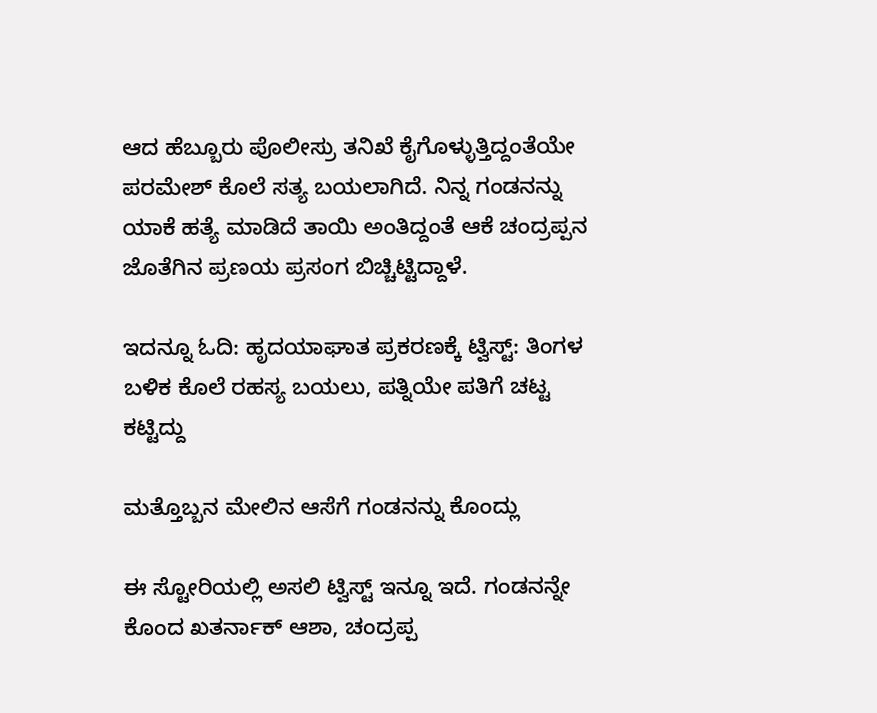ಆದ ಹೆಬ್ಬೂರು ಪೊಲೀಸ್ರು ತನಿಖೆ ಕೈಗೊಳ್ಳುತ್ತಿದ್ದಂತೆಯೇ ಪರಮೇಶ್ ಕೊಲೆ ಸತ್ಯ ಬಯಲಾಗಿದೆ. ನಿನ್ನ ಗಂಡನನ್ನು ಯಾಕೆ ಹತ್ಯೆ ಮಾಡಿದೆ ತಾಯಿ ಅಂತಿದ್ದಂತೆ ಆಕೆ ಚಂದ್ರಪ್ಪನ ಜೊತೆಗಿನ ಪ್ರಣಯ ಪ್ರಸಂಗ ಬಿಚ್ಚಿಟ್ಟಿದ್ದಾಳೆ.

ಇದನ್ನೂ ಓದಿ: ಹೃದಯಾಘಾತ ಪ್ರಕರಣಕ್ಕೆ ಟ್ವಿಸ್ಟ್: ತಿಂಗಳ ಬಳಿಕ ಕೊಲೆ ರಹಸ್ಯ ಬಯಲು, ಪತ್ನಿಯೇ ಪತಿಗೆ ಚಟ್ಟ ಕಟ್ಟಿದ್ದು

ಮತ್ತೊಬ್ಬನ ಮೇಲಿನ ಆಸೆಗೆ ಗಂಡನನ್ನು ಕೊಂದ್ಲು

ಈ ಸ್ಟೋರಿಯಲ್ಲಿ ಅಸಲಿ ಟ್ವಿಸ್ಟ್ ಇನ್ನೂ ಇದೆ. ಗಂಡನನ್ನೇ ಕೊಂದ ಖತರ್ನಾಕ್ ಆಶಾ, ಚಂದ್ರಪ್ಪ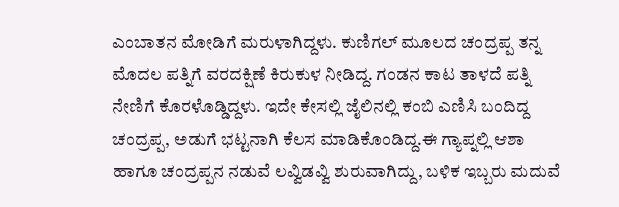ಎಂಬಾತನ ಮೋಡಿಗೆ ಮರುಳಾಗಿದ್ದಳು. ಕುಣಿಗಲ್ ಮೂಲದ ಚಂದ್ರಪ್ಪ ತನ್ನ ಮೊದಲ ಪತ್ನಿಗೆ ವರದಕ್ಷಿಣೆ ಕಿರುಕುಳ ನೀಡಿದ್ದ. ಗಂಡನ ಕಾಟ ತಾಳದೆ ಪತ್ನಿ ನೇಣಿಗೆ ಕೊರಳೊಡ್ಡಿದ್ದಳು. ಇದೇ ಕೇಸಲ್ಲಿ ಜೈಲಿನಲ್ಲಿ ಕಂಬಿ ಎಣಿಸಿ ಬಂದಿದ್ದ ಚಂದ್ರಪ್ಪ, ಅಡುಗೆ ಭಟ್ಟನಾಗಿ ಕೆಲಸ ಮಾಡಿಕೊಂಡಿದ್ದ.ಈ ಗ್ಯಾಪ್ನಲ್ಲಿ ಆಶಾ ಹಾಗೂ ಚಂದ್ರಪ್ಪನ ನಡುವೆ ಲವ್ವಿಡವ್ವಿ ಶುರುವಾಗಿದ್ದು, ಬಳಿಕ ಇಬ್ಬರು ಮದುವೆ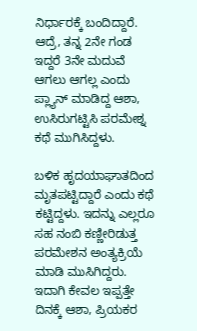ನಿರ್ಧಾರಕ್ಕೆ ಬಂದಿದ್ದಾರೆ. ಆದ್ರೆ, ತನ್ನ 2ನೇ ಗಂಡ ಇದ್ದರೆ 3ನೇ ಮದುವೆ ಆಗಲು ಆಗಲ್ಲ ಎಂದು ಪ್ಲ್ಯಾನ್ ಮಾಡಿದ್ದ ಆಶಾ, ಉಸಿರುಗಟ್ಟಿಸಿ ಪರಮೇಶ್ನ ಕಥೆ ಮುಗಿಸಿದ್ದಳು.

ಬಳಿಕ ಹೃದಯಾಘಾತದಿಂದ ಮೃತಪಟ್ಟಿದ್ದಾರೆ ಎಂದು ಕಥೆ ಕಟ್ಟಿದ್ದಳು. ಇದನ್ನು ಎಲ್ಲರೂ ಸಹ ನಂಬಿ ಕಣ್ಣೀರಿಡುತ್ತ ಪರಮೇಶನ ಅಂತ್ಯಕ್ರಿಯೆ ಮಾಡಿ ಮುಸಿಗಿದ್ದರು. ಇದಾಗಿ ಕೇವಲ ಇಪ್ಪತ್ತೇ ದಿನಕ್ಕೆ ಆಶಾ, ಪ್ರಿಯಕರ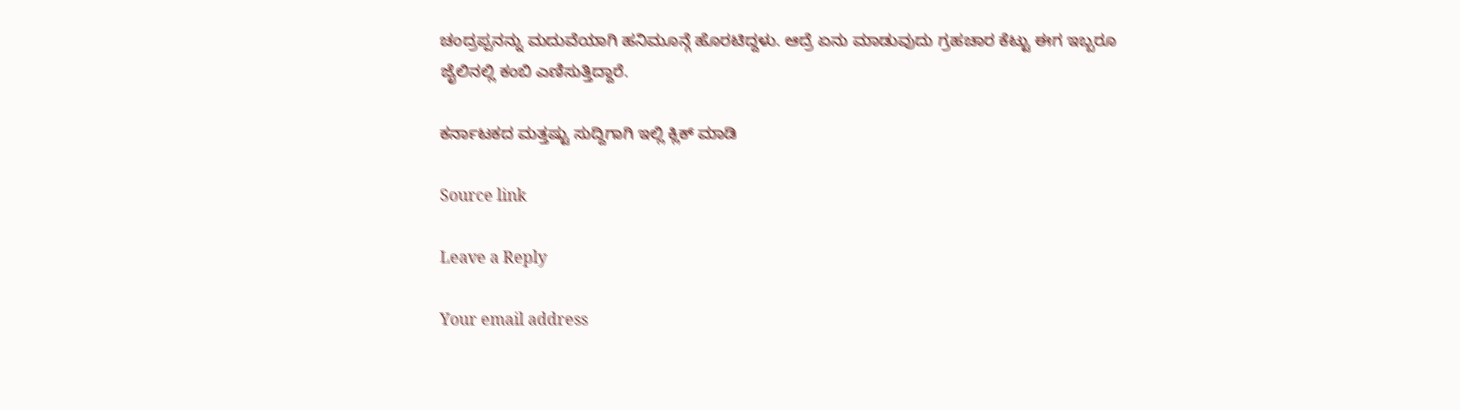ಚಂದ್ರಪ್ಪನನ್ನು ಮದುವೆಯಾಗಿ ಹನಿಮೂನ್ಗೆ ಹೊರಟಿದ್ದಳು. ಆದ್ರೆ ಏನು ಮಾಡುವುದು ಗ್ರಹಚಾರ ಕೆಟ್ಟು ಈಗ ಇಬ್ಬರೂ ಜೈಲಿನಲ್ಲಿ ಕಂಬಿ ಎಣಿಸುತ್ತಿದ್ದಾರೆ.

ಕರ್ನಾಟಕದ ಮತ್ತಷ್ಟು ಸುದ್ದಿಗಾಗಿ ಇಲ್ಲಿ ಕ್ಲಿಕ್ ಮಾಡಿ

Source link

Leave a Reply

Your email address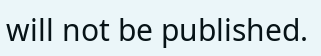will not be published.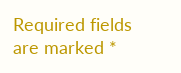Required fields are marked *